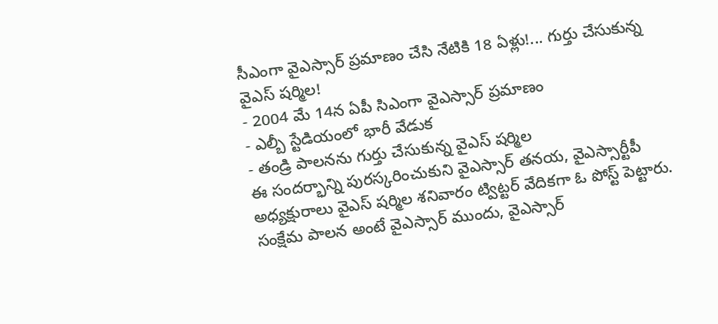సీఎంగా వైఎస్సార్ ప్రమాణం చేసి నేటికి 18 ఏళ్లు!... గుర్తు చేసుకున్న వైఎస్ షర్మిల!
- 2004 మే 14న ఏపీ సిఎంగా వైఎస్సార్ ప్రమాణం
- ఎల్బీ స్టేడియంలో భారీ వేడుక
- తండ్రి పాలనను గుర్తు చేసుకున్న వైఎస్ షర్మిల
ఈ సందర్భాన్ని పురస్కరించుకుని వైఎస్సార్ తనయ, వైఎస్సార్టీపీ అధ్యక్షురాలు వైఎస్ షర్మిల శనివారం ట్విట్టర్ వేదికగా ఓ పోస్ట్ పెట్టారు. సంక్షేమ పాలన అంటే వైఎస్సార్ ముందు, వైఎస్సార్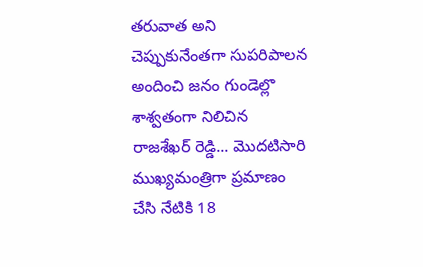తరువాత అని చెప్పుకునేంతగా సుపరిపాలన అందించి జనం గుండెల్లొ శాశ్వతంగా నిలిచిన రాజశేఖర్ రెడ్డి... మొదటిసారి ముఖ్యమంత్రిగా ప్రమాణం చేసి నేటికి 18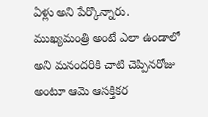ఏళ్లు అని పేర్కొన్నారు. ముఖ్యమంత్రి అంటే ఎలా ఉండాలో అని మనందరికి చాటి చెప్పినరోజు అంటూ ఆమె ఆసక్తికర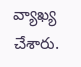వ్యాఖ్య చేశారు.